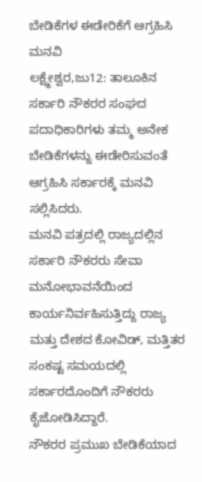ಬೇಡಿಕೆಗಳ ಈಡೇರಿಕೆಗೆ ಆಗ್ರಹಿಸಿ ಮನವಿ
ಲಕ್ಷ್ಮೇಶ್ವರ,ಜು12: ತಾಲೂಕಿನ ಸರ್ಕಾರಿ ನೌಕರರ ಸಂಘದ ಪದಾಧಿಕಾರಿಗಳು ತಮ್ಮ ಅನೇಕ ಬೇಡಿಕೆಗಳನ್ನು ಈಡೇರಿಸುವಂತೆ ಆಗ್ರಹಿಸಿ ಸರ್ಕಾರಕ್ಕೆ ಮನವಿ ಸಲ್ಲಿಸಿದರು.
ಮನವಿ ಪತ್ರದಲ್ಲಿ ರಾಜ್ಯದಲ್ಲಿನ ಸರ್ಕಾರಿ ನೌಕರರು ಸೇವಾ ಮನೋಭಾವನೆಯಿಂದ ಕಾರ್ಯನಿರ್ವಹಿಸುತ್ತಿದ್ದು ರಾಜ್ಯ ಮತ್ತು ದೇಶದ ಕೋವಿಡ್, ಮತ್ತಿತರ ಸಂಕಷ್ಟ ಸಮಯದಲ್ಲಿ ಸರ್ಕಾರದೊಂದಿಗೆ ನೌಕರರು ಕೈಜೋಡಿಸಿದ್ದಾರೆ.
ನೌಕರರ ಪ್ರಮುಖ ಬೇಡಿಕೆಯಾದ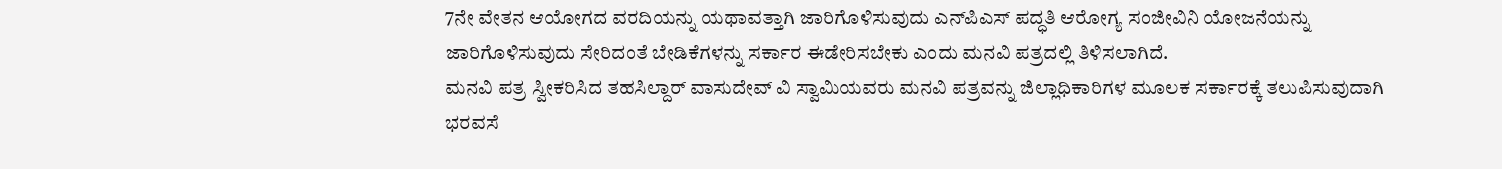7ನೇ ವೇತನ ಆಯೋಗದ ವರದಿಯನ್ನು ಯಥಾವತ್ತಾಗಿ ಜಾರಿಗೊಳಿಸುವುದು ಎನ್‍ಪಿಎಸ್ ಪದ್ಧತಿ ಆರೋಗ್ಯ ಸಂಜೀವಿನಿ ಯೋಜನೆಯನ್ನು ಜಾರಿಗೊಳಿಸುವುದು ಸೇರಿದಂತೆ ಬೇಡಿಕೆಗಳನ್ನು ಸರ್ಕಾರ ಈಡೇರಿಸಬೇಕು ಎಂದು ಮನವಿ ಪತ್ರದಲ್ಲಿ ತಿಳಿಸಲಾಗಿದೆ.
ಮನವಿ ಪತ್ರ ಸ್ವೀಕರಿಸಿದ ತಹಸಿಲ್ದಾರ್ ವಾಸುದೇವ್ ವಿ ಸ್ವಾಮಿಯವರು ಮನವಿ ಪತ್ರವನ್ನು ಜಿಲ್ಲಾಧಿಕಾರಿಗಳ ಮೂಲಕ ಸರ್ಕಾರಕ್ಕೆ ತಲುಪಿಸುವುದಾಗಿ ಭರವಸೆ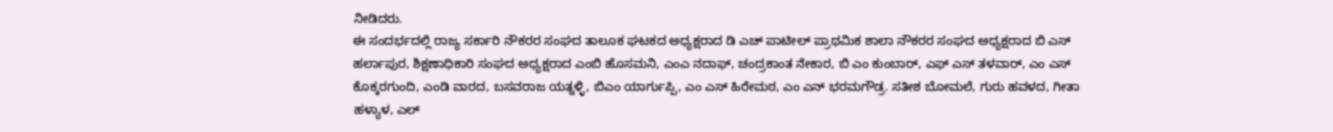ನೀಡಿದರು.
ಈ ಸಂದರ್ಭದಲ್ಲಿ ರಾಜ್ಯ ಸರ್ಕಾರಿ ನೌಕರರ ಸಂಘದ ತಾಲೂಕ ಘಟಕದ ಅಧ್ಯಕ್ಷರಾದ ಡಿ ಎಚ್ ಪಾಟೀಲ್ ಪ್ರಾಥಮಿಕ ಶಾಲಾ ನೌಕರರ ಸಂಘದ ಅಧ್ಯಕ್ಷರಾದ ಬಿ ಎಸ್ ಹರ್ಲಾಪುರ, ಶಿಕ್ಷಣಾಧಿಕಾರಿ ಸಂಘದ ಅಧ್ಯಕ್ಷರಾದ ಎಂಬಿ ಹೊಸಮನಿ, ಎಂಎ ನದಾಫ್, ಚಂದ್ರಕಾಂತ ನೇಕಾರ, ಬಿ ಎಂ ಕುಂಬಾರ್, ಎಫ್ ಎಸ್ ತಳವಾರ್, ಎಂ ಎಸ್ ಕೊಕ್ಕರಗುಂದಿ, ಎಂಡಿ ವಾರದ, ಬಸವರಾಜ ಯತ್ನಳ್ಳಿ, ಬಿಎಂ ಯಾರ್ಗುಪ್ಪಿ, ಎಂ ಎಸ್ ಹಿರೇಮಠ, ಎಂ ಎನ್ ಭರಮಗೌಡ್ರ. ಸತೀಶ ಬೋಮಲೆ, ಗುರು ಹವಳದ, ಗೀತಾ ಹಳ್ಯಾಳ, ಎಲ್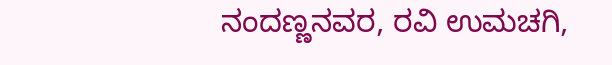ನಂದಣ್ಣನವರ, ರವಿ ಉಮಚಗಿ,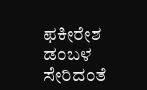ಫಕೀರೇಶ ಡಂಬಳ ಸೇರಿದಂತೆ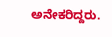ಅನೇಕರಿದ್ದರು.